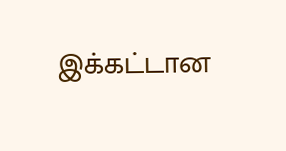இக்கட்டான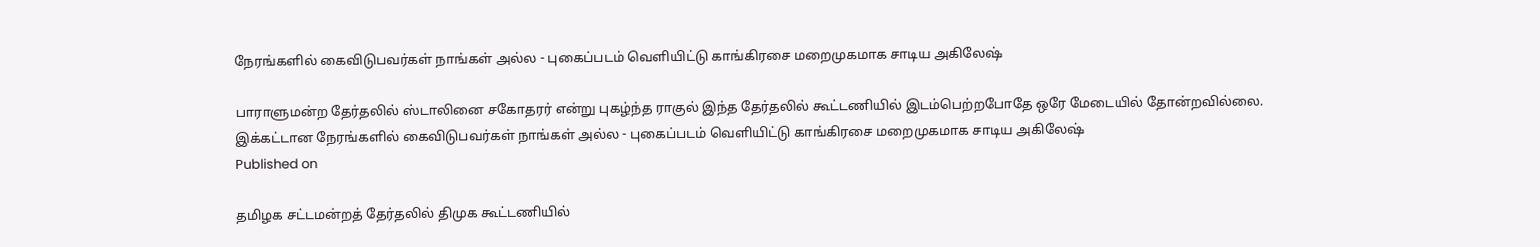நேரங்களில் கைவிடுபவர்கள் நாங்கள் அல்ல - புகைப்படம் வெளியிட்டு காங்கிரசை மறைமுகமாக சாடிய அகிலேஷ்

பாராளுமன்ற தேர்தலில் ஸ்டாலினை சகோதரர் என்று புகழ்ந்த ராகுல் இந்த தேர்தலில் கூட்டணியில் இடம்பெற்றபோதே ஒரே மேடையில் தோன்றவில்லை.
இக்கட்டான நேரங்களில் கைவிடுபவர்கள் நாங்கள் அல்ல - புகைப்படம் வெளியிட்டு காங்கிரசை மறைமுகமாக சாடிய அகிலேஷ்
Published on

தமிழக சட்டமன்றத் தேர்தலில் திமுக கூட்டணியில்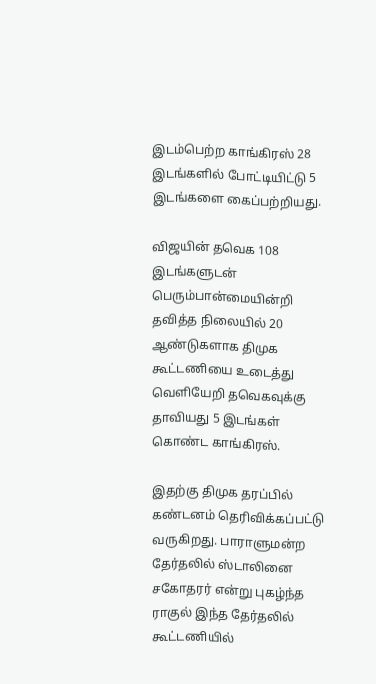இடம்பெற்ற காங்கிரஸ் 28 இடங்களில் போட்டியிட்டு 5 இடங்களை கைப்பற்றியது.

விஜயின் தவெக 108 இடங்களுடன் பெரும்பான்மையின்றி தவித்த நிலையில் 20 ஆண்டுகளாக திமுக கூட்டணியை உடைத்து வெளியேறி தவெகவுக்கு தாவியது 5 இடங்கள் கொண்ட காங்கிரஸ்.

இதற்கு திமுக தரப்பில் கண்டனம் தெரிவிக்கப்பட்டு வருகிறது. பாராளுமன்ற தேர்தலில் ஸ்டாலினை சகோதரர் என்று புகழ்ந்த ராகுல் இந்த தேர்தலில் கூட்டணியில்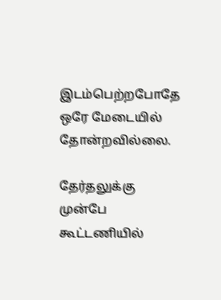இடம்பெற்றபோதே ஒரே மேடையில் தோன்றவில்லை.

தேர்தலுக்கு முன்பே கூட்டணியில்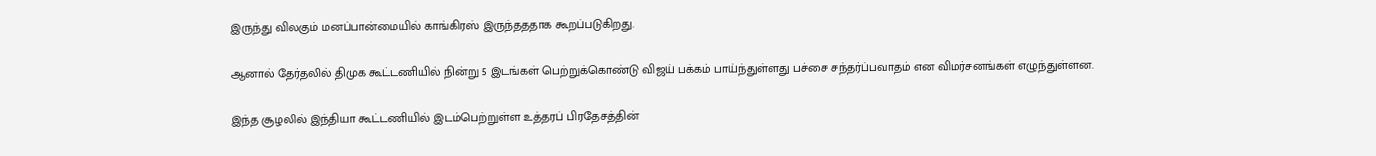இருந்து விலகும் மனப்பான்மையில் காங்கிரஸ் இருந்தததாக கூறப்படுகிறது.

ஆனால் தேர்தலில் திமுக கூட்டணியில் நின்று 5 இடங்கள் பெற்றுக்கொண்டு விஜய் பக்கம் பாய்ந்துள்ளது பச்சை சந்தர்ப்பவாதம் என விமர்சனங்கள் எழுந்துள்ளன.

இந்த சூழலில் இந்தியா கூட்டணியில் இடம்பெற்றுள்ள உத்தரப் பிரதேசத்தின்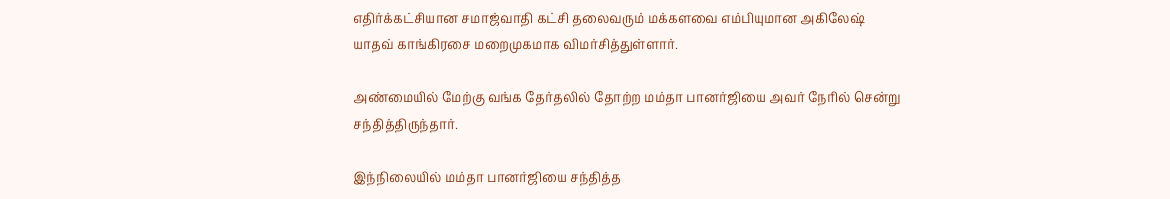எதிர்க்கட்சியான சமாஜ்வாதி கட்சி தலைவரும் மக்களவை எம்பியுமான அகிலேஷ் யாதவ் காங்கிரசை மறைமுகமாக விமர்சித்துள்ளார்.

அண்மையில் மேற்கு வங்க தேர்தலில் தோற்ற மம்தா பானர்ஜியை அவர் நேரில் சென்று சந்தித்திருந்தார்.

இந்நிலையில் மம்தா பானர்ஜியை சந்தித்த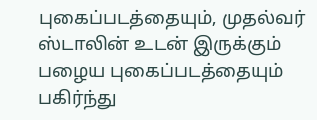புகைப்படத்தையும், முதல்வர் ஸ்டாலின் உடன் இருக்கும் பழைய புகைப்படத்தையும் பகிர்ந்து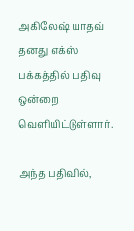அகிலேஷ் யாதவ் தனது எக்ஸ் பக்கத்தில் பதிவு ஒன்றை வெளியிட்டுள்ளார்.

அந்த பதிவில்,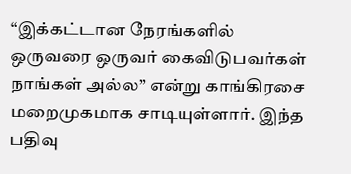“இக்கட்டான நேரங்களில் ஒருவரை ஒருவர் கைவிடுபவர்கள் நாங்கள் அல்ல” என்று காங்கிரசை மறைமுகமாக சாடியுள்ளார். இந்த பதிவு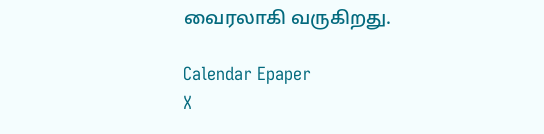வைரலாகி வருகிறது.

Calendar Epaper
X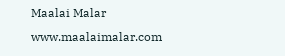Maalai Malar
www.maalaimalar.com